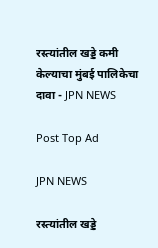रस्त्यांतील खड्डे कमी केल्याचा मुंबई पालिकेचा दावा - JPN NEWS

Post Top Ad

JPN NEWS

रस्त्यांतील खड्डे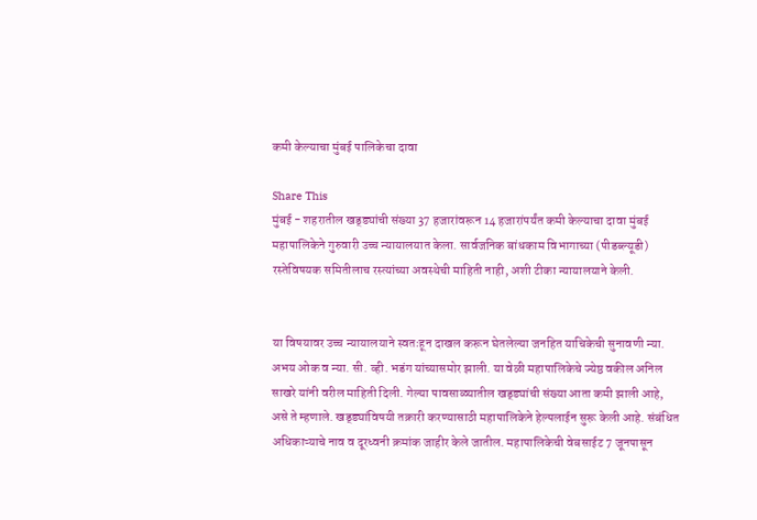कमी केल्याचा मुंबई पालिकेचा दावा

Share This
मुंबई - शहरातील खड्ड्यांची संख्या 37 हजारांवरून 14 हजारांपर्यंत कमी केल्याचा दावा मुंबई महापालिकेने गुरुवारी उच्च न्यायालयात केला. सार्वजनिक बांधकाम विभागाच्या (पीडब्ल्यूडी) रस्तेविषयक समितीलाच रस्त्यांच्या अवस्थेची माहिती नाही, अशी टीका न्यायालयाने केली.


या विषयावर उच्च न्यायालयाने स्वतःहून दाखल करून घेतलेल्या जनहित याचिकेची सुनावणी न्या. अभय ओक व न्या. सी. व्ही. भडंग यांच्यासमोर झाली. या वेळी महापालिकेचे ज्येष्ठ वकील अनिल साखरे यांनी वरील माहिती दिली. गेल्या पावसाळ्यातील खड्ड्यांची संख्या आता कमी झाली आहे, असे ते म्हणाले. खड्ड्यांविषयी तक्रारी करण्यासाठी महापालिकेने हेल्पलाईन सुरू केली आहे. संबंधित अधिकाऱ्याचे नाव व दूरध्वनी क्रमांक जाहीर केले जातील. महापालिकेची वेबसाईट 7 जूनपासून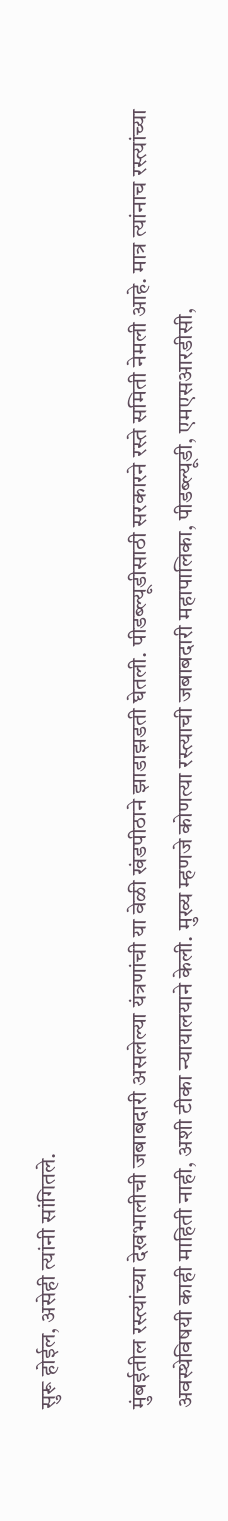सुरू होईल, असेही त्यांनी सांगितले.

मुंबईतील रस्त्यांच्या देखभालीची जबाबदारी असलेल्या यंत्रणांची या वेळी खंडपीठाने झाडाझडती घेतली. पीडब्ल्यूडीसाठी सरकारने रस्ते समिती नेमली आहे. मात्र त्यांनाच रस्त्यांच्या अवस्थेविषयी काही माहिती नाही, अशी टीका न्यायालयाने केली. मुख्य म्हणजे कोणत्या रस्त्याची जबाबदारी महापालिका, पीडब्ल्यूडी, एमएसआरडीसी,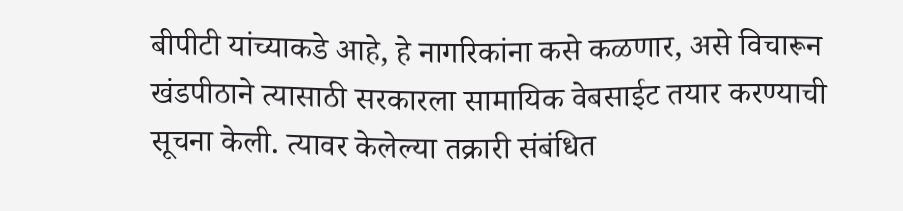बीपीटी यांच्याकडे आहे, हे नागरिकांना कसे कळणार, असे विचारून खंडपीठाने त्यासाठी सरकारला सामायिक वेबसाईट तयार करण्याची सूचना केली. त्यावर केलेल्या तक्रारी संबंधित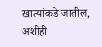खात्यांकडे जातील, अशीही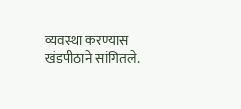व्यवस्था करण्यास खंडपीठाने सांगितले.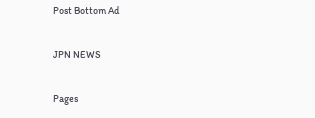Post Bottom Ad

JPN NEWS

Pages